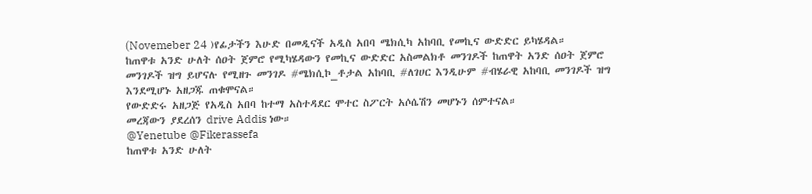(Novemeber 24 )የፊታችን እሁድ በመዲናች አዲስ አበባ ሜክሲካ አከባቢ የመኪና ውድድር ይካሄዳል።
ከጠዋቱ አንድ ሁለት ሰዐት ጀምሮ የሚካሄዳውን የመኪና ውድድር አስመልክቶ መንገዶች ከጠዋት አንድ ሰዐት ጀምሮ መንገዶች ዝግ ይሆናሉ የሚዘጉ መንገዶ #ሜክሲኮ_ቶታል አከባቢ #ለገሀር እንዲሁም #ብሄራዊ አከባቢ መንገዶች ዝግ እንደሚሆኑ አዘጋጁ ጠቁሞናል።
የውድድሩ አዘጋጅ የአዲስ አበባ ከተማ አስተዳደር ሞተር ስፖርት አሶሴሽን መሆኑን ሰምተናል።
መረጃውን ያደረሰን drive Addis ነው።
@Yenetube @Fikerassefa
ከጠዋቱ አንድ ሁለት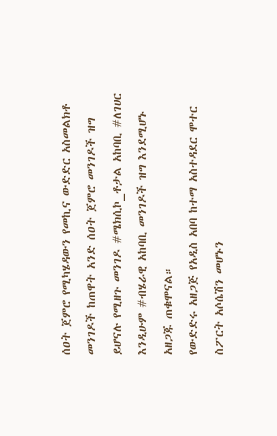ሰዐት ጀምሮ የሚካሄዳውን የመኪና ውድድር አስመልክቶ መንገዶች ከጠዋት አንድ ሰዐት ጀምሮ መንገዶች ዝግ ይሆናሉ የሚዘጉ መንገዶ #ሜክሲኮ_ቶታል አከባቢ #ለገሀር እንዲሁም #ብሄራዊ አከባቢ መንገዶች ዝግ እንደሚሆኑ አዘጋጁ ጠቁሞናል።
የውድድሩ አዘጋጅ የአዲስ አበባ ከተማ አስተዳደር ሞተር ስፖርት አሶሴሽን መሆኑን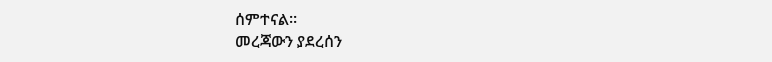ሰምተናል።
መረጃውን ያደረሰን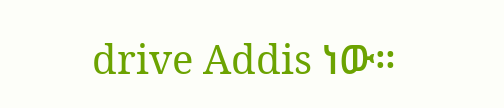drive Addis ነው።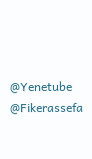@Yenetube @Fikerassefa